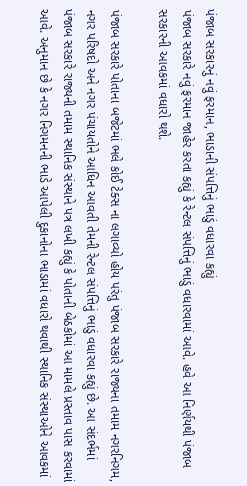પંજાબ સરકારનું નવું ફરમાન, ભાડાની સંપત્તિનું ભાડું વધારવા કહ્યું
પંજાબ સરકારે નવું ફરમાન જાહેર કરતા કહ્યું કે રેન્ટલ સંપત્તિનું ભાડું વધારવામાં આવે. હવે આ નિર્ણયથી પંજાબ સરકારની આવકમાં વધારો થશે.

પંજાબ સરકારે પોતાના બજેટમાં ભલે કોઈ ટેક્સ ના લગાવ્યો હોય પરંતુ પંજાબ સરકારે રાજ્યના તમામ નગરનિગમ, નગર પરિષદો અને નગર પંચાયતોને આધિન આવતી તેમની રેન્ટલ સંપત્તિનું ભાડું વધારવા કહ્યું છે. આ સંદર્ભમાં પંજાબ સરકારે રાજ્યની તમામ સ્થાનિક સંસ્થાને પત્ર લખી કહ્યું કે પોતાની બેઠકોમાં આ મામલે પ્રસ્તાવ પાસ કરવામાં આવે. અનુમાન છે કે નગર નિગમનની ભાડે આપેલી દુકાનોના ભાડામાં વધારો થવાથી સ્થાનિક સંસ્થાઓને આવકમાં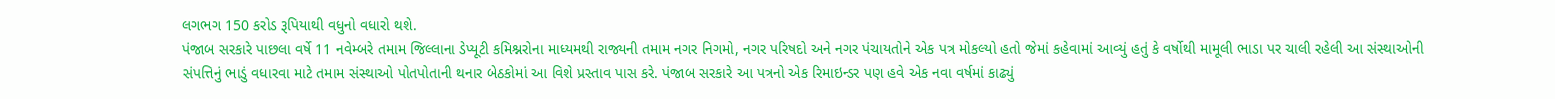લગભગ 150 કરોડ રૂપિયાથી વધુનો વધારો થશે.
પંજાબ સરકારે પાછલા વર્ષે 11 નવેમ્બરે તમામ જિલ્લાના ડેપ્યૂટી કમિશ્નરોના માધ્યમથી રાજ્યની તમામ નગર નિગમો, નગર પરિષદો અને નગર પંચાયતોને એક પત્ર મોકલ્યો હતો જેમાં કહેવામાં આવ્યું હતું કે વર્ષોથી મામૂલી ભાડા પર ચાલી રહેલી આ સંસ્થાઓની સંપત્તિનું ભાડું વધારવા માટે તમામ સંસ્થાઓ પોતપોતાની થનાર બેઠકોમાં આ વિશે પ્રસ્તાવ પાસ કરે. પંજાબ સરકારે આ પત્રનો એક રિમાઇન્ડર પણ હવે એક નવા વર્ષમાં કાઢ્યું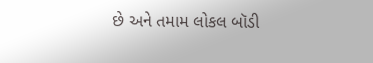છે અને તમામ લોકલ બૉડી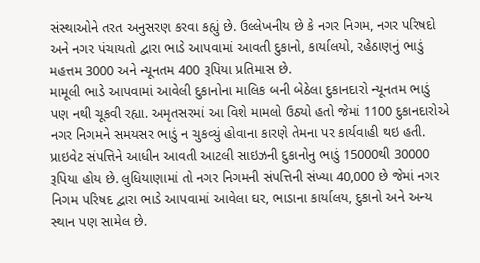સંસ્થાઓને તરત અનુસરણ કરવા કહ્યું છે. ઉલ્લેખનીય છે કે નગર નિગમ, નગર પરિષદો અને નગર પંચાયતો દ્વારા ભાડે આપવામાં આવતી દુકાનો, કાર્યાલયો, રહેઠાણનું ભાડું મહત્તમ 3000 અને ન્યૂનતમ 400 રૂપિયા પ્રતિમાસ છે.
મામૂલી ભાડે આપવામાં આવેલી દુકાનોના માલિક બની બેઠેલા દુકાનદારો ન્યૂનતમ ભાડું પણ નથી ચૂકવી રહ્યા. અમૃતસરમાં આ વિશે મામલો ઉઠ્યો હતો જેમાં 1100 દુકાનદારોએ નગર નિગમને સમયસર ભાડું ન ચુકવ્યું હોવાના કારણે તેમના પર કાર્યવાહી થઇ હતી. પ્રાઇવેટ સંપત્તિને આધીન આવતી આટલી સાઇઝની દુકાનોનુ ભાડું 15000થી 30000 રૂપિયા હોય છે. લુધિયાણામાં તો નગર નિગમની સંપત્તિની સંખ્યા 40,000 છે જેમાં નગર નિગમ પરિષદ દ્વારા ભાડે આપવામાં આવેલા ઘર, ભાડાના કાર્યાલય, દુકાનો અને અન્ય સ્થાન પણ સામેલ છે.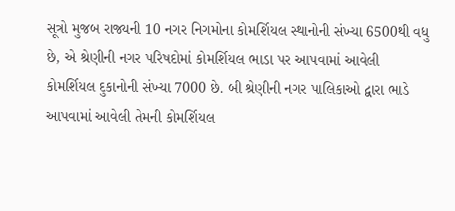સૂત્રો મુજબ રાજ્યની 10 નગર નિગમોના કોમર્શિયલ સ્થાનોની સંખ્યા 6500થી વધુ છે, એ શ્રેણીની નગર પરિષદોમાં કોમર્શિયલ ભાડા પર આપવામાં આવેલી કોમર્શિયલ દુકાનોની સંખ્યા 7000 છે. બી શ્રેણીની નગર પાલિકાઓ દ્વારા ભાડે આપવામાં આવેલી તેમની કોમર્શિયલ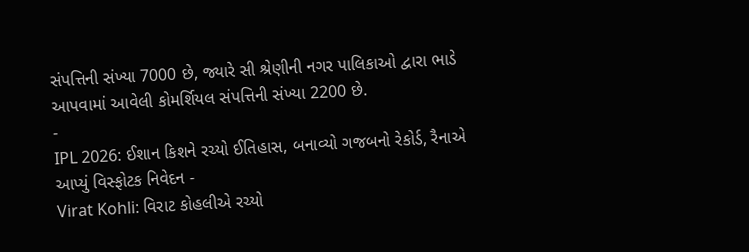સંપત્તિની સંખ્યા 7000 છે, જ્યારે સી શ્રેણીની નગર પાલિકાઓ દ્વારા ભાડે આપવામાં આવેલી કોમર્શિયલ સંપત્તિની સંખ્યા 2200 છે.
-
IPL 2026: ઈશાન કિશને રચ્યો ઈતિહાસ, બનાવ્યો ગજબનો રેકોર્ડ, રૈનાએ આપ્યું વિસ્ફોટક નિવેદન -
Virat Kohli: વિરાટ કોહલીએ રચ્યો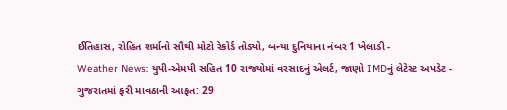ઈતિહાસ, રોહિત શર્માનો સૌથી મોટો રેકોર્ડ તોડ્યો, બન્યા દુનિયાના નંબર 1 ખેલાડી -
Weather News: યુપી-એમપી સહિત 10 રાજ્યોમાં વરસાદનું એલર્ટ, જાણો IMDનું લેટેસ્ટ અપડેટ -
ગુજરાતમાં ફરી માવઠાની આફત: 29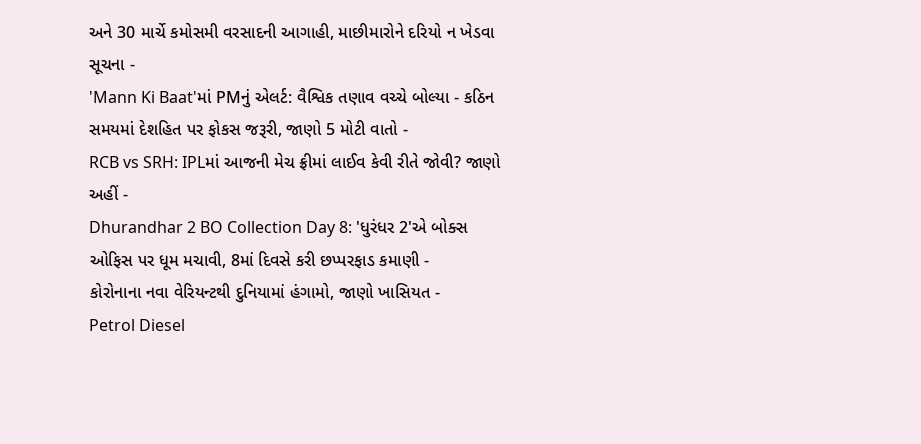અને 30 માર્ચે કમોસમી વરસાદની આગાહી, માછીમારોને દરિયો ન ખેડવા સૂચના -
'Mann Ki Baat'માં PMનું એલર્ટ: વૈશ્વિક તણાવ વચ્ચે બોલ્યા - કઠિન સમયમાં દેશહિત પર ફોકસ જરૂરી, જાણો 5 મોટી વાતો -
RCB vs SRH: IPLમાં આજની મેચ ફ્રીમાં લાઈવ કેવી રીતે જોવી? જાણો અહીં -
Dhurandhar 2 BO Collection Day 8: 'ધુરંધર 2'એ બોક્સ ઓફિસ પર ધૂમ મચાવી, 8માં દિવસે કરી છપ્પરફાડ કમાણી -
કોરોનાના નવા વેરિયન્ટથી દુનિયામાં હંગામો, જાણો ખાસિયત -
Petrol Diesel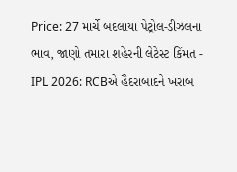Price: 27 માર્ચે બદલાયા પેટ્રોલ-ડીઝલના ભાવ, જાણો તમારા શહેરની લેટેસ્ટ કિંમત -
IPL 2026: RCBએ હૈદરાબાદને ખરાબ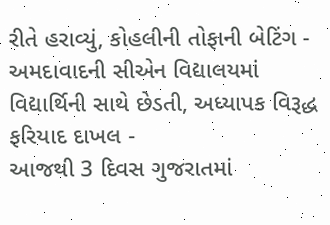રીતે હરાવ્યું, કોહલીની તોફાની બેટિંગ -
અમદાવાદની સીએન વિદ્યાલયમાં વિદ્યાર્થિની સાથે છેડતી, અધ્યાપક વિરૂદ્ધ ફરિયાદ દાખલ -
આજથી 3 દિવસ ગુજરાતમાં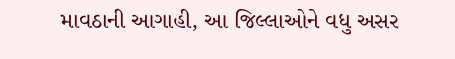માવઠાની આગાહી, આ જિલ્લાઓને વધુ અસર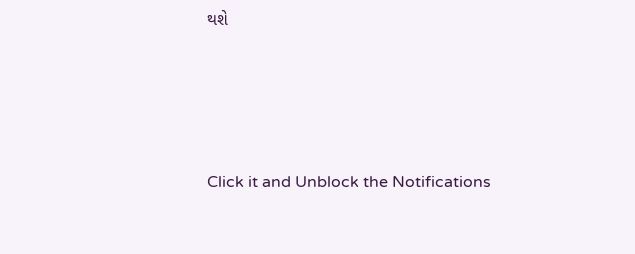થશે








Click it and Unblock the Notifications